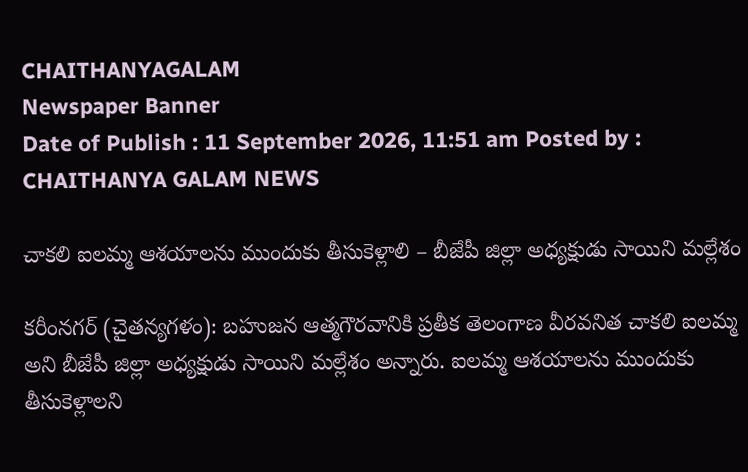CHAITHANYAGALAM
Newspaper Banner
Date of Publish : 11 September 2026, 11:51 am Posted by : CHAITHANYA GALAM NEWS

చాకలి ఐలమ్మ ఆశయాలను ముందుకు తీసుకెళ్లాలి – బీజేపీ జిల్లా అధ్యక్షుడు సాయిని మల్లేశం

కరీంనగర్ (చైతన్యగళం): బహుజన ఆత్మగౌరవానికి ప్రతీక తెలంగాణ వీరవనిత చాకలి ఐలమ్మ అని బీజేపీ జిల్లా అధ్యక్షుడు సాయిని మల్లేశం అన్నారు. ఐలమ్మ ఆశయాలను ముందుకు తీసుకెళ్లాలని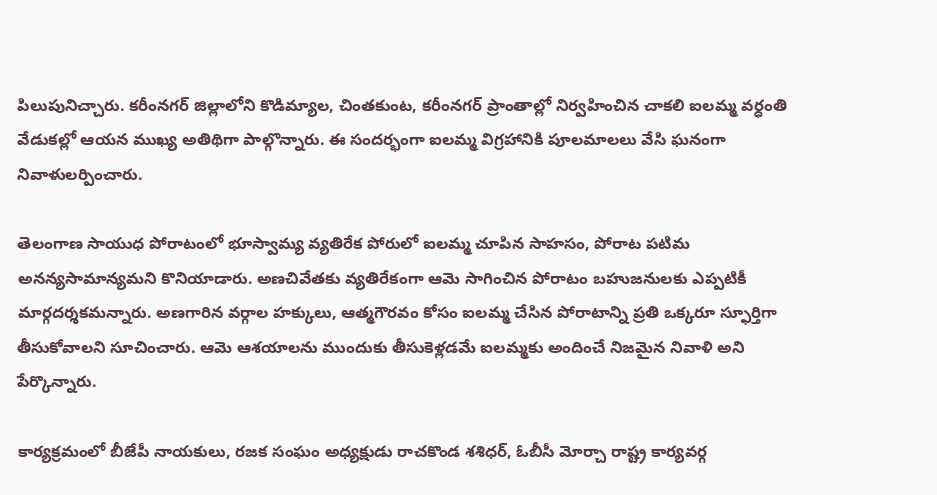పిలుపునిచ్చారు. కరీంనగర్ జిల్లాలోని కొడిమ్యాల, చింతకుంట, కరీంనగర్ ప్రాంతాల్లో నిర్వహించిన చాకలి ఐలమ్మ వర్ధంతి వేడుకల్లో ఆయన ముఖ్య అతిథిగా పాల్గొన్నారు. ఈ సందర్భంగా ఐలమ్మ విగ్రహానికి పూలమాలలు వేసి ఘనంగా నివాళులర్పించారు.

తెలంగాణ సాయుధ పోరాటంలో భూస్వామ్య వ్యతిరేక పోరులో ఐలమ్మ చూపిన సాహసం, పోరాట పటిమ అనన్యసామాన్యమని కొనియాడారు. అణచివేతకు వ్యతిరేకంగా ఆమె సాగించిన పోరాటం బహుజనులకు ఎప్పటికీ మార్గదర్శకమన్నారు. అణగారిన వర్గాల హక్కులు, ఆత్మగౌరవం కోసం ఐలమ్మ చేసిన పోరాటాన్ని ప్రతి ఒక్కరూ స్ఫూర్తిగా తీసుకోవాలని సూచించారు. ఆమె ఆశయాలను ముందుకు తీసుకెళ్లడమే ఐలమ్మకు అందించే నిజమైన నివాళి అని పేర్కొన్నారు.

కార్యక్రమంలో బీజేపీ నాయకులు, రజక సంఘం అధ్యక్షుడు రాచకొండ శశిధర్, ఓబీసీ మోర్చా రాష్ట్ర కార్యవర్గ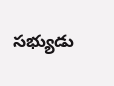సభ్యుడు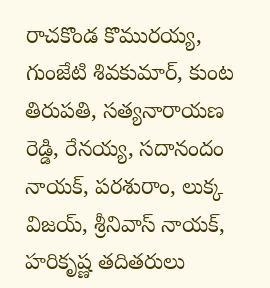రాచకొండ కొమురయ్య, గుంజేటి శివకుమార్, కుంట తిరుపతి, సత్యనారాయణ రెడ్డి, రేనయ్య, సదానందం నాయక్, పరశురాం, లుక్క విజయ్, శ్రీనివాస్ నాయక్, హరికృష్ణ తదితరులు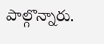పాల్గొన్నారు.